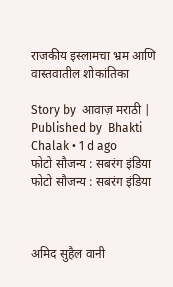राजकीय इस्लामचा भ्रम आणि वास्तवातील शोकांतिका

Story by  आवाज़ मराठी | Published by  Bhakti Chalak • 1 d ago
फोटो सौजन्य : सबरंग इंडिया
फोटो सौजन्य : सबरंग इंडिया



अमिद सुहैल वानी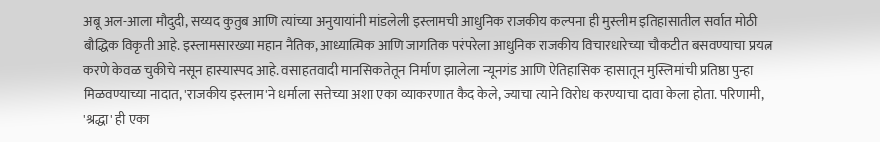अबू अल-आला मौदुदी, सय्यद कुतुब आणि त्यांच्या अनुयायांनी मांडलेली इस्लामची आधुनिक राजकीय कल्पना ही मुस्लीम इतिहासातील सर्वात मोठी बौद्धिक विकृती आहे. इस्लामसारख्या महान नैतिक, आध्यात्मिक आणि जागतिक परंपरेला आधुनिक राजकीय विचारधारेच्या चौकटीत बसवण्याचा प्रयत्न करणे केवळ चुकीचे नसून हास्यास्पद आहे. वसाहतवादी मानसिकतेतून निर्माण झालेला न्यूनगंड आणि ऐतिहासिक ऱ्हासातून मुस्लिमांची प्रतिष्ठा पुन्हा मिळवण्याच्या नादात, 'राजकीय इस्लाम'ने धर्माला सत्तेच्या अशा एका व्याकरणात कैद केले, ज्याचा त्याने विरोध करण्याचा दावा केला होता. परिणामी, 'श्रद्धा' ही एका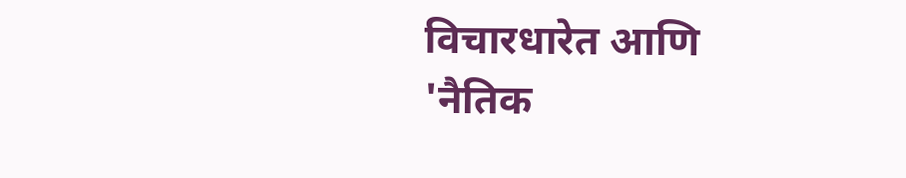विचारधारेत आणि 'नैतिक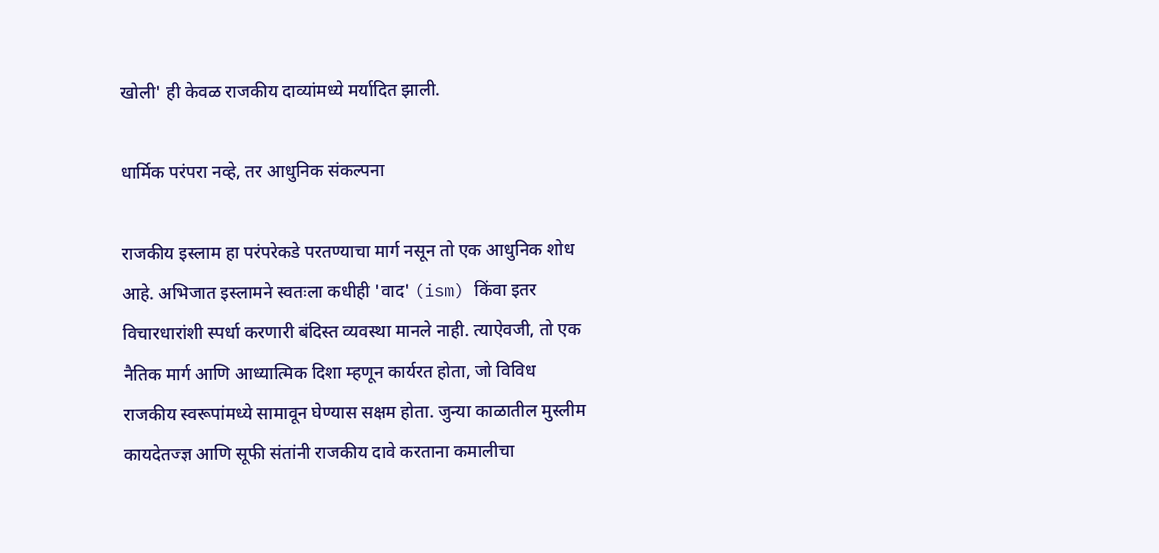खोली' ही केवळ राजकीय दाव्यांमध्ये मर्यादित झाली.

धार्मिक परंपरा नव्हे, तर आधुनिक संकल्पना

राजकीय इस्लाम हा परंपरेकडे परतण्याचा मार्ग नसून तो एक आधुनिक शोध आहे. अभिजात इस्लामने स्वतःला कधीही 'वाद' (ism) किंवा इतर विचारधारांशी स्पर्धा करणारी बंदिस्त व्यवस्था मानले नाही. त्याऐवजी, तो एक नैतिक मार्ग आणि आध्यात्मिक दिशा म्हणून कार्यरत होता, जो विविध राजकीय स्वरूपांमध्ये सामावून घेण्यास सक्षम होता. जुन्या काळातील मुस्लीम कायदेतज्ज्ञ आणि सूफी संतांनी राजकीय दावे करताना कमालीचा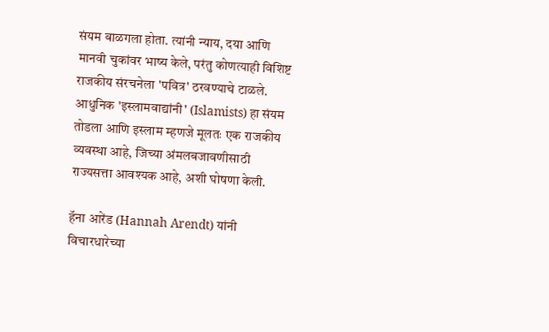संयम बाळगला होता. त्यांनी न्याय, दया आणि मानवी चुकांवर भाष्य केले, परंतु कोणत्याही विशिष्ट राजकीय संरचनेला 'पवित्र' ठरवण्याचे टाळले. आधुनिक 'इस्लामवाद्यांनी' (Islamists) हा संयम तोडला आणि इस्लाम म्हणजे मूलतः एक राजकीय व्यवस्था आहे, जिच्या अंमलबजावणीसाठी राज्यसत्ता आवश्यक आहे, अशी घोषणा केली.

हॅना आरेंड (Hannah Arendt) यांनी विचारधारेच्या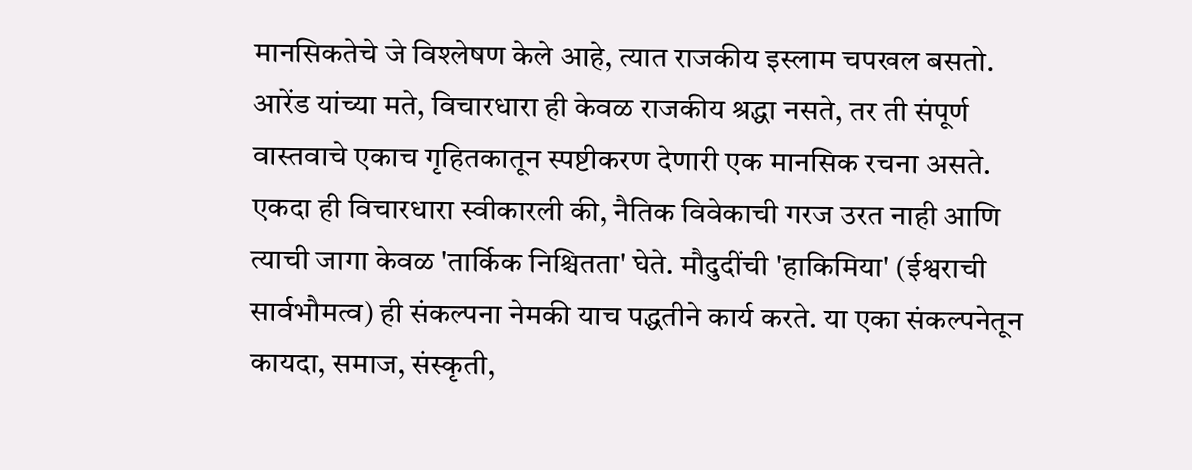मानसिकतेचे जे विश्लेषण केले आहे, त्यात राजकीय इस्लाम चपखल बसतो. आरेंड यांच्या मते, विचारधारा ही केवळ राजकीय श्रद्धा नसते, तर ती संपूर्ण वास्तवाचे एकाच गृहितकातून स्पष्टीकरण देणारी एक मानसिक रचना असते. एकदा ही विचारधारा स्वीकारली की, नैतिक विवेकाची गरज उरत नाही आणि त्याची जागा केवळ 'तार्किक निश्चितता' घेते. मौदुदींची 'हाकिमिया' (ईश्वराची सार्वभौमत्व) ही संकल्पना नेमकी याच पद्धतीने कार्य करते. या एका संकल्पनेतून कायदा, समाज, संस्कृती,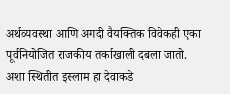अर्थव्यवस्था आणि अगदी वैयक्तिक विवेकही एका पूर्वनियोजित राजकीय तर्काखाली दबला जातो. अशा स्थितीत इस्लाम हा देवाकडे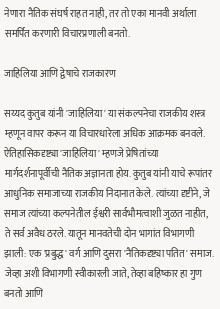नेणारा नैतिक संघर्ष राहत नाही, तर तो एका मानवी अर्थाला समर्पित करणारी विचारप्रणाली बनतो.

जाहिलिया आणि द्वेषाचे राजकारण

सय्यद कुतुब यांनी 'जाहिलिया' या संकल्पनेचा राजकीय शस्त्र म्हणून वापर करून या विचारधारेला अधिक आक्रमक बनवले. ऐतिहासिकदृष्ट्या 'जाहिलिया' म्हणजे प्रेषितांच्या मार्गदर्शनापूर्वीची नैतिक अज्ञानता होय. कुतुब यांनी याचे रूपांतर आधुनिक समाजाच्या राजकीय निदानात केले. त्यांच्या दृष्टीने, जे समाज त्यांच्या कल्पनेतील ईश्वरी सार्वभौमत्वाशी जुळत नाहीत, ते सर्व अवैध ठरले. यातून मानवतेची दोन भागांत विभागणी झाली: एक 'प्रबुद्ध' वर्ग आणि दुसरा 'नैतिकदृष्ट्या पतित' समाज. जेव्हा अशी विभागणी स्वीकारली जाते, तेव्हा बहिष्कार हा गुण बनतो आणि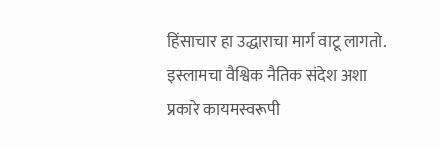हिंसाचार हा उद्धाराचा मार्ग वाटू लागतो. इस्लामचा वैश्विक नैतिक संदेश अशा प्रकारे कायमस्वरूपी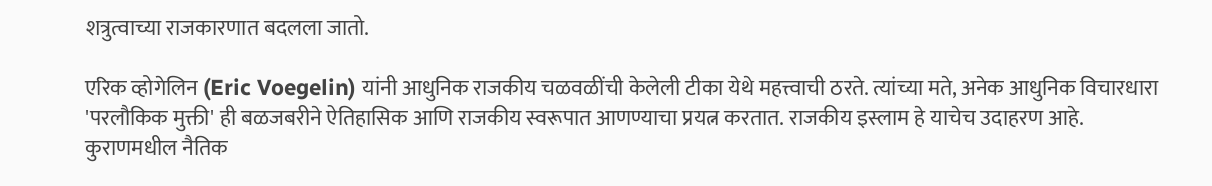शत्रुत्वाच्या राजकारणात बदलला जातो.

एरिक व्होगेलिन (Eric Voegelin) यांनी आधुनिक राजकीय चळवळींची केलेली टीका येथे महत्त्वाची ठरते. त्यांच्या मते, अनेक आधुनिक विचारधारा 'परलौकिक मुक्ती' ही बळजबरीने ऐतिहासिक आणि राजकीय स्वरूपात आणण्याचा प्रयत्न करतात. राजकीय इस्लाम हे याचेच उदाहरण आहे. कुराणमधील नैतिक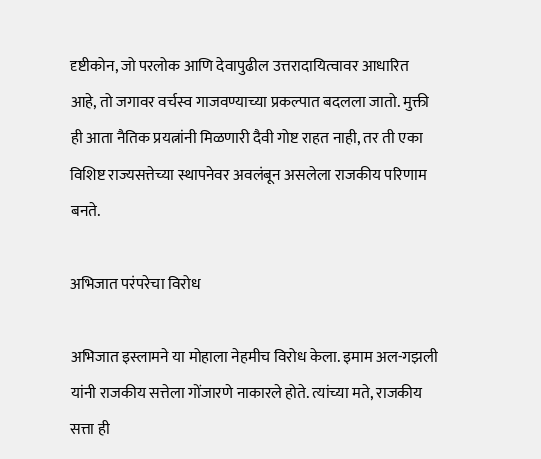दृष्टीकोन, जो परलोक आणि देवापुढील उत्तरादायित्वावर आधारित आहे, तो जगावर वर्चस्व गाजवण्याच्या प्रकल्पात बदलला जातो. मुक्ती ही आता नैतिक प्रयत्नांनी मिळणारी दैवी गोष्ट राहत नाही, तर ती एका विशिष्ट राज्यसत्तेच्या स्थापनेवर अवलंबून असलेला राजकीय परिणाम बनते.

अभिजात परंपरेचा विरोध

अभिजात इस्लामने या मोहाला नेहमीच विरोध केला. इमाम अल-गझली यांनी राजकीय सत्तेला गोंजारणे नाकारले होते. त्यांच्या मते, राजकीय सत्ता ही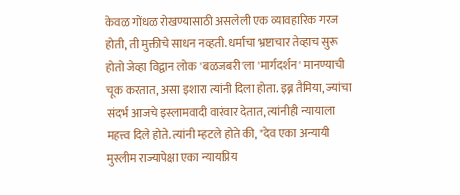केवळ गोंधळ रोखण्यासाठी असलेली एक व्यावहारिक गरज होती, ती मुक्तीचे साधन नव्हती. धर्माचा भ्रष्टाचार तेव्हाच सुरू होतो जेव्हा विद्वान लोक 'बळजबरी'ला 'मार्गदर्शन' मानण्याची चूक करतात, असा इशारा त्यांनी दिला होता. इब्न तैमिया, ज्यांचा संदर्भ आजचे इस्लामवादी वारंवार देतात, त्यांनीही न्यायाला महत्त्व दिले होते. त्यांनी म्हटले होते की, "देव एका अन्यायी मुस्लीम राज्यापेक्षा एका न्यायप्रिय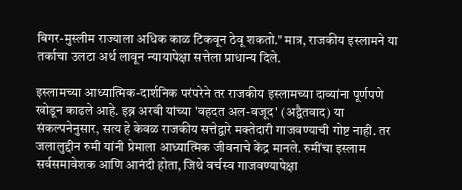बिगर-मुस्लीम राज्याला अधिक काळ टिकवून ठेवू शकतो." मात्र, राजकीय इस्लामने या तर्काचा उलटा अर्थ लावून न्यायापेक्षा सत्तेला प्राधान्य दिले.

इस्लामच्या आध्यात्मिक-दार्शनिक परंपरेने तर राजकीय इस्लामच्या दाव्यांना पूर्णपणे खोडून काढले आहे. इब्न अरबी यांच्या 'वहदत अल-वजूद' (अद्वैतवाद) या संकल्पनेनुसार, सत्य हे केवळ राजकीय सत्तेद्वारे मक्तेदारी गाजवण्याची गोष्ट नाही. तर जलालुद्दीन रुमी यांनी प्रेमाला आध्यात्मिक जीवनाचे केंद्र मानले. रुमींचा इस्लाम सर्वसमावेशक आणि आनंदी होता, जिथे वर्चस्व गाजवण्यापेक्षा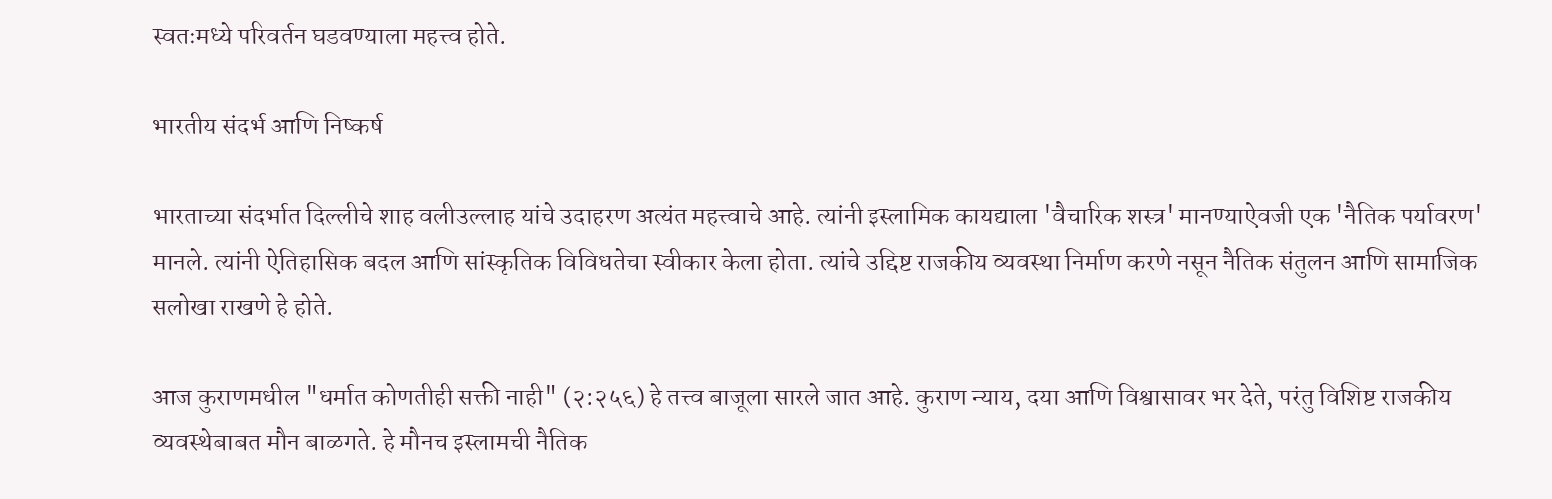स्वतःमध्ये परिवर्तन घडवण्याला महत्त्व होते.

भारतीय संदर्भ आणि निष्कर्ष

भारताच्या संदर्भात दिल्लीचे शाह वलीउल्लाह यांचे उदाहरण अत्यंत महत्त्वाचे आहे. त्यांनी इस्लामिक कायद्याला 'वैचारिक शस्त्र' मानण्याऐवजी एक 'नैतिक पर्यावरण' मानले. त्यांनी ऐतिहासिक बदल आणि सांस्कृतिक विविधतेचा स्वीकार केला होता. त्यांचे उद्दिष्ट राजकीय व्यवस्था निर्माण करणे नसून नैतिक संतुलन आणि सामाजिक सलोखा राखणे हे होते.

आज कुराणमधील "धर्मात कोणतीही सक्ती नाही" (२:२५६) हे तत्त्व बाजूला सारले जात आहे. कुराण न्याय, दया आणि विश्वासावर भर देते, परंतु विशिष्ट राजकीय व्यवस्थेबाबत मौन बाळगते. हे मौनच इस्लामची नैतिक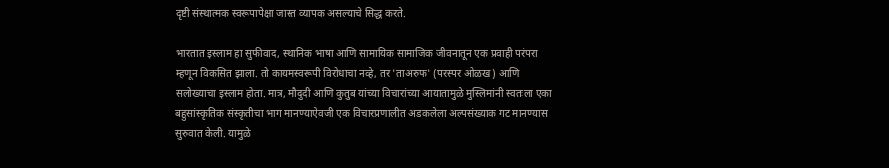दृष्टी संस्थात्मक स्वरूपापेक्षा जास्त व्यापक असल्याचे सिद्ध करते.

भारतात इस्लाम हा सुफीवाद, स्थानिक भाषा आणि सामायिक सामाजिक जीवनातून एक प्रवाही परंपरा म्हणून विकसित झाला. तो कायमस्वरूपी विरोधाचा नव्हे, तर 'ताअरुफ' (परस्पर ओळख) आणि सलोख्याचा इस्लाम होता. मात्र, मौदुदी आणि कुतुब यांच्या विचारांच्या आयातामुळे मुस्लिमांनी स्वतःला एका बहुसांस्कृतिक संस्कृतीचा भाग मानण्याऐवजी एक विचारप्रणालीत अडकलेला अल्पसंख्याक गट मानण्यास सुरुवात केली. यामुळे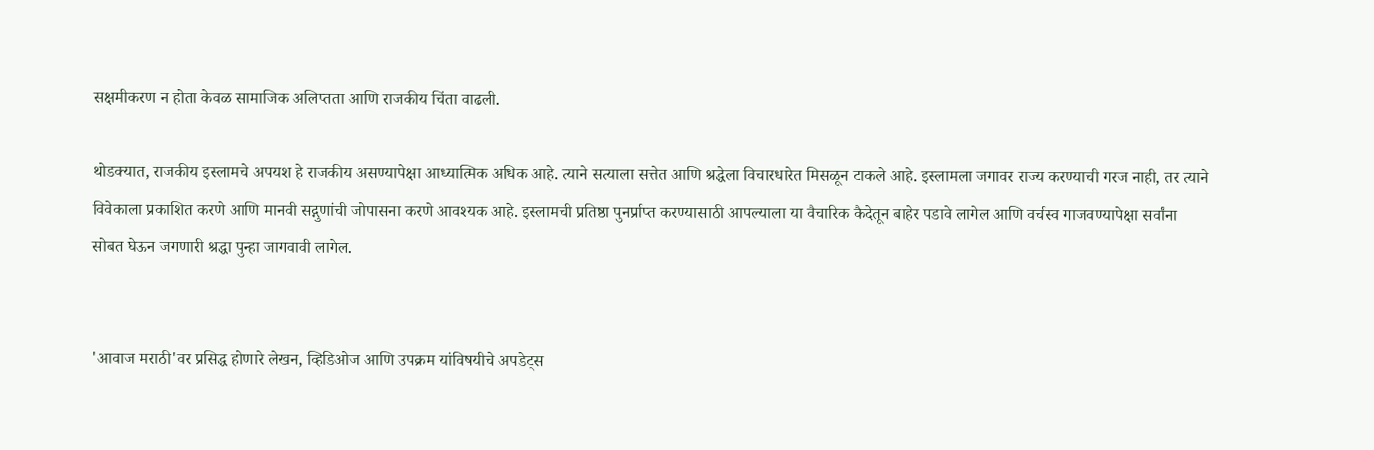सक्षमीकरण न होता केवळ सामाजिक अलिप्तता आणि राजकीय चिंता वाढली.

थोडक्यात, राजकीय इस्लामचे अपयश हे राजकीय असण्यापेक्षा आध्यात्मिक अधिक आहे. त्याने सत्याला सत्तेत आणि श्रद्धेला विचारधारेत मिसळून टाकले आहे. इस्लामला जगावर राज्य करण्याची गरज नाही, तर त्याने विवेकाला प्रकाशित करणे आणि मानवी सद्गुणांची जोपासना करणे आवश्यक आहे. इस्लामची प्रतिष्ठा पुनर्प्राप्त करण्यासाठी आपल्याला या वैचारिक कैदेतून बाहेर पडावे लागेल आणि वर्चस्व गाजवण्यापेक्षा सर्वांना सोबत घेऊन जगणारी श्रद्धा पुन्हा जागवावी लागेल.


'आवाज मराठी'वर प्रसिद्ध होणारे लेखन, व्हिडिओज आणि उपक्रम यांविषयीचे अपडेट्स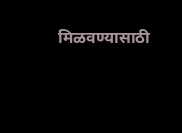मिळवण्यासाठी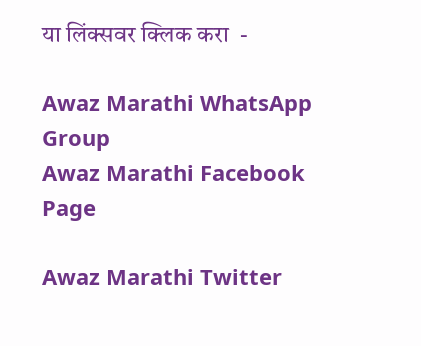या लिंक्सवर क्लिक करा  -

Awaz Marathi WhatsApp Group
Awaz Marathi Facebook Page

Awaz Marathi Twitter